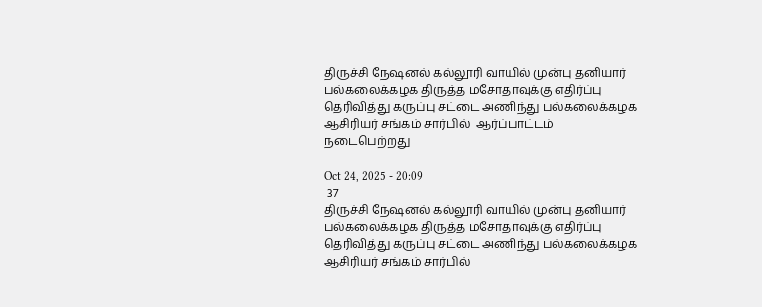திருச்சி நேஷனல் கல்லூரி வாயில் முன்பு தனியார் பல்கலைக்கழக திருத்த மசோதாவுக்கு எதிர்ப்பு தெரிவித்து கருப்பு சட்டை அணிந்து பல்கலைக்கழக ஆசிரியர் சங்கம் சார்பில்  ஆர்ப்பாட்டம் நடைபெற்றது

Oct 24, 2025 - 20:09
 37
திருச்சி நேஷனல் கல்லூரி வாயில் முன்பு தனியார் பல்கலைக்கழக திருத்த மசோதாவுக்கு எதிர்ப்பு தெரிவித்து கருப்பு சட்டை அணிந்து பல்கலைக்கழக ஆசிரியர் சங்கம் சார்பில்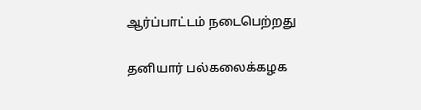ஆர்ப்பாட்டம் நடைபெற்றது

தனியார் பல்கலைக்கழக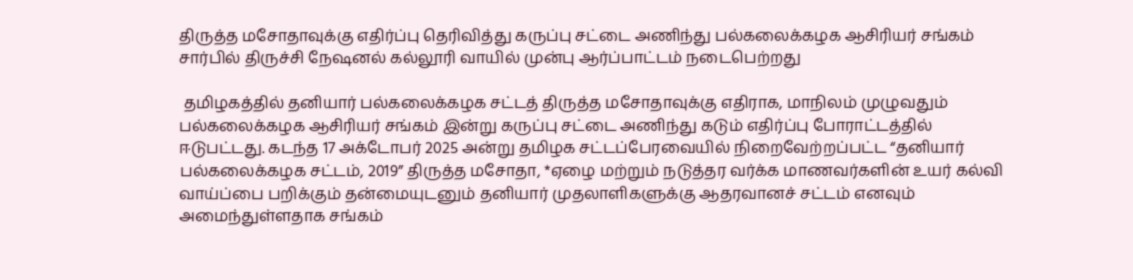திருத்த மசோதாவுக்கு எதிர்ப்பு தெரிவித்து கருப்பு சட்டை அணிந்து பல்கலைக்கழக ஆசிரியர் சங்கம் சார்பில் திருச்சி நேஷனல் கல்லூரி வாயில் முன்பு ஆர்ப்பாட்டம் நடைபெற்றது

 தமிழகத்தில் தனியார் பல்கலைக்கழக சட்டத் திருத்த மசோதாவுக்கு எதிராக, மாநிலம் முழுவதும் பல்கலைக்கழக ஆசிரியர் சங்கம் இன்று கருப்பு சட்டை அணிந்து கடும் எதிர்ப்பு போராட்டத்தில் ஈடுபட்டது. கடந்த 17 அக்டோபர் 2025 அன்று தமிழக சட்டப்பேரவையில் நிறைவேற்றப்பட்ட “தனியார் பல்கலைக்கழக சட்டம், 2019” திருத்த மசோதா, *ஏழை மற்றும் நடுத்தர வர்க்க மாணவர்களின் உயர் கல்வி வாய்ப்பை பறிக்கும் தன்மையுடனும் தனியார் முதலாளிகளுக்கு ஆதரவானச் சட்டம் எனவும் அமைந்துள்ளதாக சங்கம்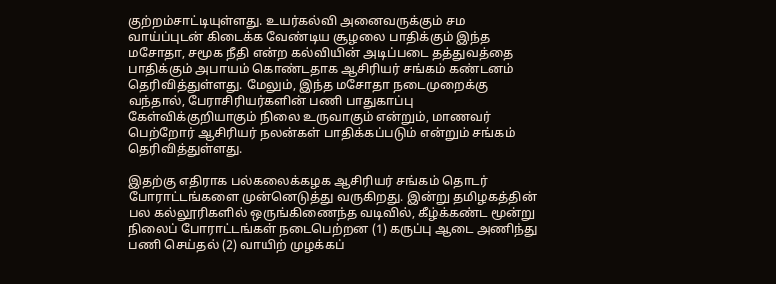குற்றம்சாட்டியுள்ளது. உயர்கல்வி அனைவருக்கும் சம வாய்ப்புடன் கிடைக்க வேண்டிய சூழலை பாதிக்கும் இந்த மசோதா, சமூக நீதி என்ற கல்வியின் அடிப்படை தத்துவத்தை பாதிக்கும் அபாயம் கொண்டதாக ஆசிரியர் சங்கம் கண்டனம் தெரிவித்துள்ளது. மேலும், இந்த மசோதா நடைமுறைக்கு வந்தால், பேராசிரியர்களின் பணி பாதுகாப்பு கேள்விக்குறியாகும் நிலை உருவாகும் என்றும், மாணவர் பெற்றோர் ஆசிரியர் நலன்கள் பாதிக்கப்படும் என்றும் சங்கம் தெரிவித்துள்ளது.

இதற்கு எதிராக பல்கலைக்கழக ஆசிரியர் சங்கம் தொடர் போராட்டங்களை முன்னெடுத்து வருகிறது. இன்று தமிழகத்தின் பல கல்லூரிகளில் ஒருங்கிணைந்த வடிவில், கீழ்க்கண்ட மூன்று நிலைப் போராட்டங்கள் நடைபெற்றன (1) கருப்பு ஆடை அணிந்து பணி செய்தல் (2) வாயிற் முழக்கப்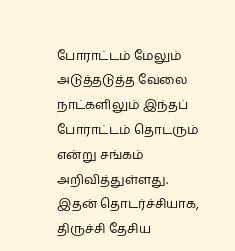போராட்டம் மேலும் அடுத்தடுத்த வேலை நாட்களிலும் இந்தப் போராட்டம் தொடரும் என்று சங்கம் அறிவித்துள்ளது. இதன் தொடர்ச்சியாக, திருச்சி தேசிய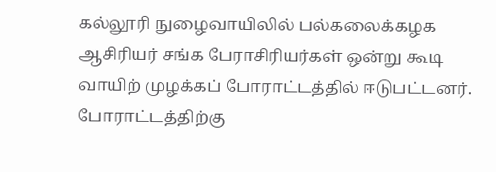கல்லூரி நுழைவாயிலில் பல்கலைக்கழக ஆசிரியர் சங்க பேராசிரியர்கள் ஒன்று கூடி வாயிற் முழக்கப் போராட்டத்தில் ஈடுபட்டனர். போராட்டத்திற்கு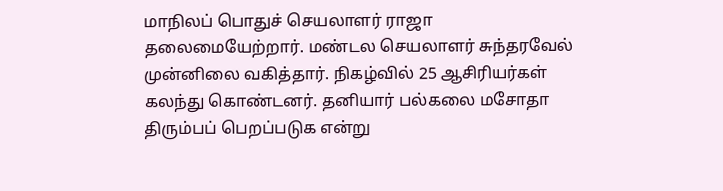மாநிலப் பொதுச் செயலாளர் ராஜா தலைமையேற்றார். மண்டல செயலாளர் சுந்தரவேல் முன்னிலை வகித்தார். நிகழ்வில் 25 ஆசிரியர்கள் கலந்து கொண்டனர். தனியார் பல்கலை மசோதா திரும்பப் பெறப்படுக என்று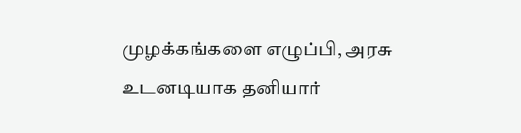முழக்கங்களை எழுப்பி, அரசு உடனடியாக தனியார்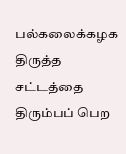பல்கலைக்கழக திருத்த சட்டத்தை திரும்பப் பெற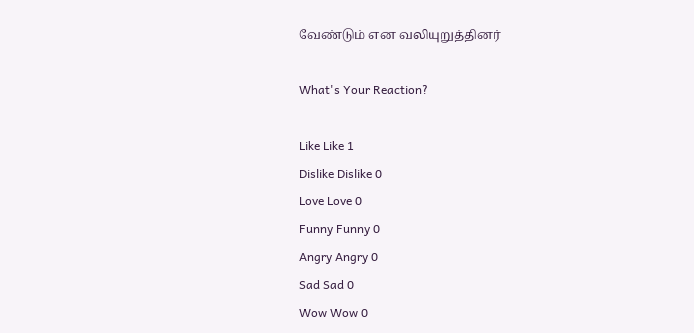வேண்டும் என வலியுறுத்தினர்

What's Your Reaction?

Like Like 1
Dislike Dislike 0
Love Love 0
Funny Funny 0
Angry Angry 0
Sad Sad 0
Wow Wow 0